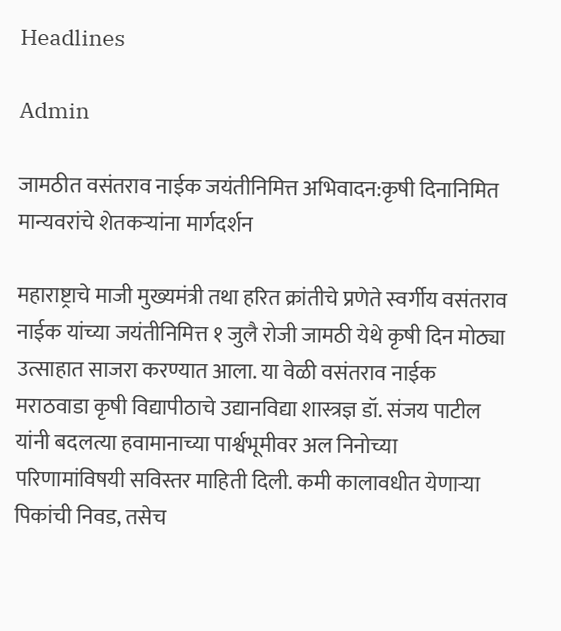Headlines

Admin

जामठीत वसंतराव नाईक जयंतीनिमित्त अभिवादन:कृषी दिनानिमित मान्यवरांचे शेतकऱ्यांना मार्गदर्शन

महाराष्ट्राचे माजी मुख्यमंत्री तथा हरित क्रांतीचे प्रणेते स्वर्गीय वसंतराव नाईक यांच्या जयंतीनिमित्त १ जुलै रोजी जामठी येथे कृषी दिन मोठ्या उत्साहात साजरा करण्यात आला. या वेळी वसंतराव नाईक मराठवाडा कृषी विद्यापीठाचे उद्यानविद्या शास्त्रज्ञ डॉ. संजय पाटील यांनी बदलत्या हवामानाच्या पार्श्वभूमीवर अल निनोच्या परिणामांविषयी सविस्तर माहिती दिली. कमी कालावधीत येणाऱ्या पिकांची निवड, तसेच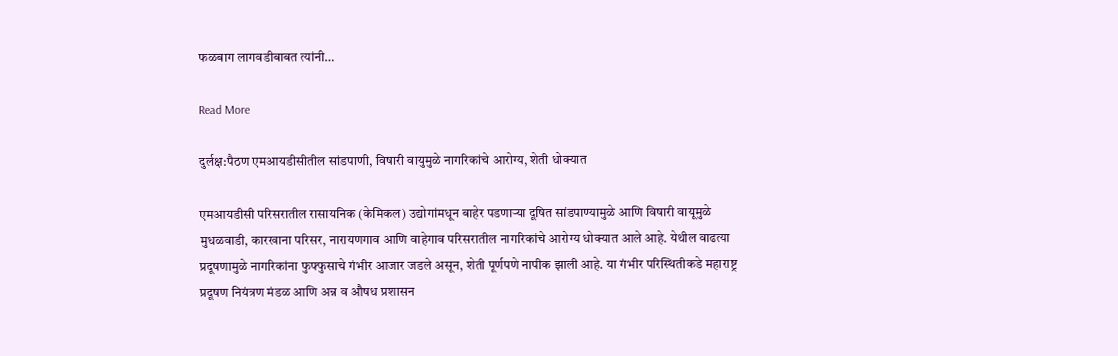फळबाग लागवडीबाबत त्यांनी…

Read More

दुर्लक्ष:पैठण एमआयडीसीतील सांडपाणी, विषारी वायुमुळे नागरिकांचे आरोग्य, शेती धोक्यात

एमआयडीसी परिसरातील रासायनिक (केमिकल) उद्योगांमधून बाहेर पडणाऱ्या दूषित सांडपाण्यामुळे आणि विषारी वायूमुळे मुधळवाडी, कारखाना परिसर, नारायणगाव आणि वाहेगाव परिसरातील नागरिकांचे आरोग्य धोक्यात आले आहे. येथील वाढत्या प्रदूषणामुळे नागरिकांना फुफ्फुसाचे गंभीर आजार जडले असून, शेती पूर्णपणे नापीक झाली आहे. या गंभीर परिस्थितीकडे महाराष्ट्र प्रदूषण नियंत्रण मंडळ आणि अन्न व औषध प्रशासन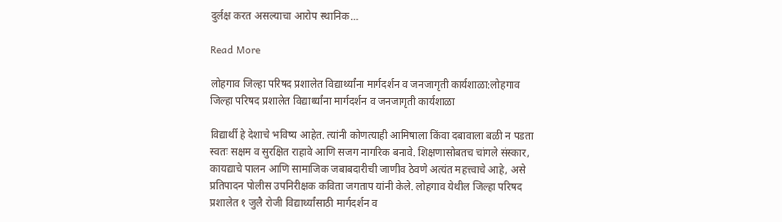दुर्लक्ष करत असल्याचा आरोप स्थानिक…

Read More

लोहगाव जिल्हा परिषद प्रशालेत विद्यार्थ्यांना मार्गदर्शन व जनजागृती कार्यशाळा:लोहगाव जिल्हा परिषद प्रशालेत विद्यार्थ्यांना मार्गदर्शन व जनजागृती कार्यशाळा

विद्यार्थी हे देशाचे भविष्य आहेत. त्यांनी कोणत्याही आमिषाला किंवा दबावाला बळी न पडता स्वतः सक्षम व सुरक्षित राहावे आणि सजग नागरिक बनावे. शिक्षणासोबतच चांगले संस्कार, कायद्याचे पालन आणि सामाजिक जबाबदारीची जाणीव ठेवणे अत्यंत महत्त्वाचे आहे, असे प्रतिपादन पोलीस उपनिरीक्षक कविता जगताप यांनी केले. लोहगाव येथील जिल्हा परिषद प्रशालेत १ जुलै रोजी विद्यार्थ्यांसाठी मार्गदर्शन व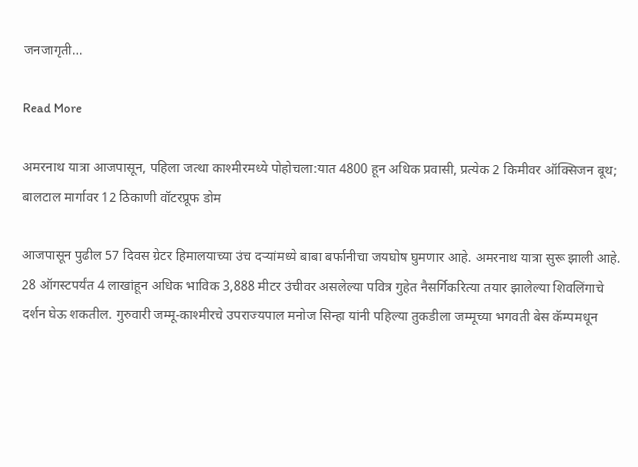जनजागृती…

Read More

अमरनाथ यात्रा आजपासून, पहिला जत्था काश्मीरमध्ये पोहोचला:यात 4800 हून अधिक प्रवासी, प्रत्येक 2 किमीवर ऑक्सिजन बूथ; बालटाल मार्गावर 12 ठिकाणी वॉटरप्रूफ डोम

आजपासून पुढील 57 दिवस ग्रेटर हिमालयाच्या उंच दऱ्यांमध्ये बाबा बर्फानीचा जयघोष घुमणार आहे. अमरनाथ यात्रा सुरू झाली आहे. 28 ऑगस्टपर्यंत 4 लाखांहून अधिक भाविक 3,888 मीटर उंचीवर असलेल्या पवित्र गुहेत नैसर्गिकरित्या तयार झालेल्या शिवलिंगाचे दर्शन घेऊ शकतील. गुरुवारी जम्मू-काश्मीरचे उपराज्यपाल मनोज सिन्हा यांनी पहिल्या तुकडीला जम्मूच्या भगवती बेस कॅम्पमधून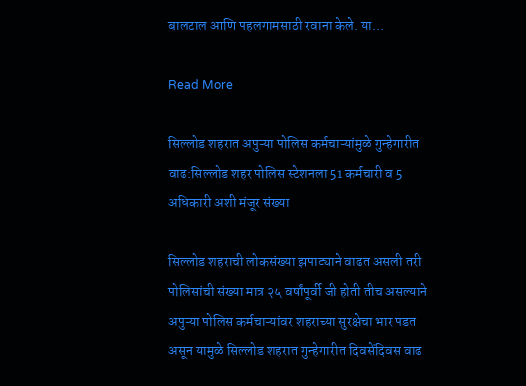बालटाल आणि पहलगामसाठी रवाना केले. या…

Read More

सिल्लोड शहरात अपुऱ्या पोलिस कर्मचाऱ्यांमुळे गुन्हेगारीत वाढ:सिल्लोड शहर पोलिस स्टेशनला 51 कर्मचारी व 5 अधिकारी अशी मंजूर संख्या

सिल्लोड शहराची लोकसंख्या झपाट्याने वाढत असली तरी पोलिसांची संख्या मात्र २५ वर्षांपूर्वी जी होती तीच असल्याने अपुऱ्या पोलिस कर्मचाऱ्यांवर शहराच्या सुरक्षेचा भार पडत असून यामुळे सिल्लोड शहरात गुन्हेगारीत दिवसेंदिवस वाढ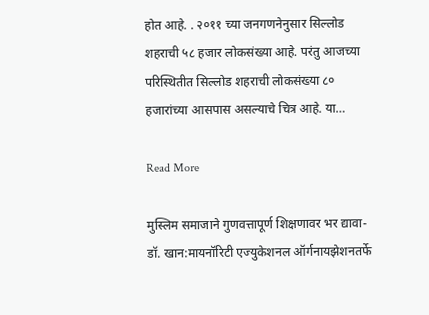होत आहे. . २०११ च्या जनगणनेनुसार सिल्लोड शहराची ५८ हजार लोकसंख्या आहे. परंतु आजच्या परिस्थितीत सिल्लोड शहराची लोकसंख्या ८० हजारांच्या आसपास असल्याचे चित्र आहे. या…

Read More

मुस्लिम समाजाने गुणवत्तापूर्ण शिक्षणावर भर द्यावा- डॉ. खान:मायनॉरिटी एज्युकेशनल ऑर्गनायझेशनतर्फे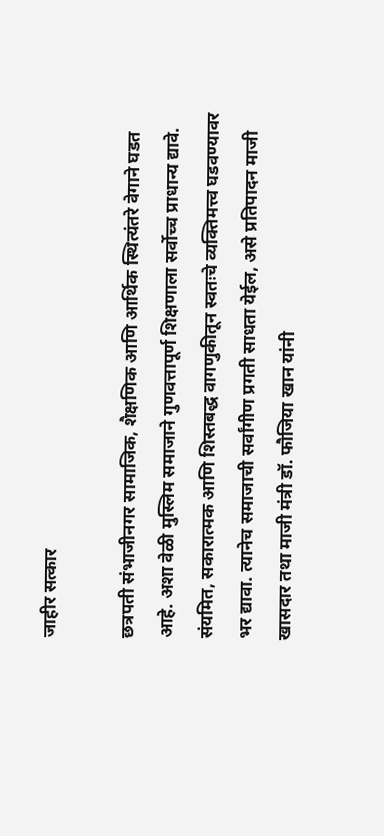जाहीर सत्कार

छत्रपती संभाजीनगर सामाजिक, शैक्षणिक आणि आर्थिक स्थित्यंतरे वेगाने घडत आहे. अशा वेळी मुस्लिम समाजाने गुणवत्तापूर्ण शिक्षणाला सर्वोच्च प्राधान्य द्यावे. संयमित, सकारात्मक आणि शिस्तबद्ध वागणुकीतून स्वतःचे व्यक्तिमत्त्व घडवण्यावर भर द्यावा. त्यानेच समाजाची सर्वांगीण प्रगती साधता येईल, असे प्रतिपादन माजी खासदार तथा माजी मंत्री डॉ. फौजिया खान यांनी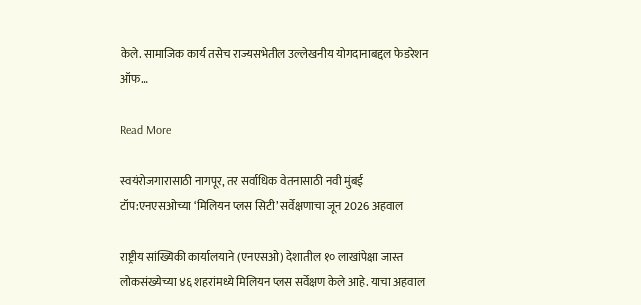केले. सामाजिक कार्य तसेच राज्यसभेतील उल्लेखनीय योगदानाबद्दल फेडरेशन ऑफ…

Read More

स्वयंरोजगारासाठी नागपूर, तर सर्वाधिक वेतनासाठी नवी मुंबई टॉप:एनएसओच्या ‘मिलियन प्लस सिटी’ सर्वेक्षणाचा जून 2026 अहवाल

राष्ट्रीय सांख्यिकी कार्यालयाने (एनएसओ) देशातील १० लाखांपेक्षा जास्त लोकसंख्येच्या ४६ शहरांमध्ये मिलियन प्लस सर्वेक्षण केले आहे. याचा अहवाल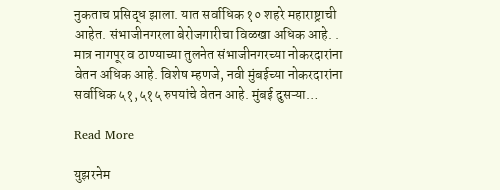नुकताच प्रसिद्ध झाला. यात सर्वाधिक १० शहरे महाराष्ट्राची आहेत. संभाजीनगरला बेरोजगारीचा विळखा अधिक आहे. . मात्र नागपूर व ठाण्याच्या तुलनेत संभाजीनगरच्या नोकरदारांना वेतन अधिक आहे. विशेष म्हणजे, नवी मुंबईच्या नोकरदारांना सर्वाधिक ५१,५१५ रुपयांचे वेतन आहे. मुंबई दुसऱ्या…

Read More

युझरनेम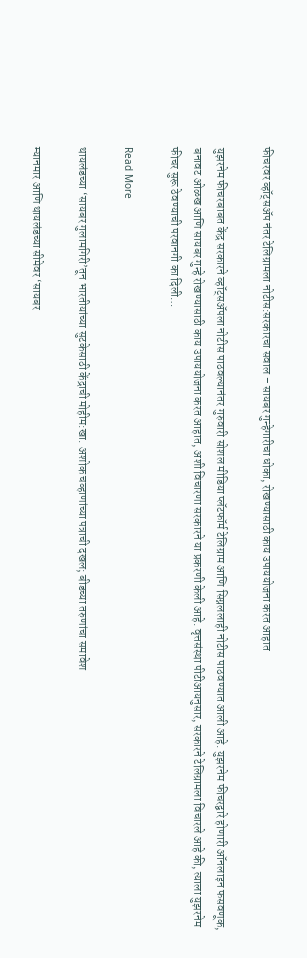फीचरवर व्हॉट्सअ‍ॅप नंतर टेलिग्रामला नोटीस:सरकारचा सवाल – सायबर गुन्हेगारीचा धोका, रोखण्यासाठी काय उपाययोजना करत आहात

युझरनेम फीचरबाबत केंद्र सरकारने व्हॉट्सअ‍ॅपला नोटीस पाठवल्यानंतर गुरुवारी सोशल मीडिया प्लॅटफॉर्म टेलिग्राम आणि सिग्नललाही नोटीस पाठवण्यात आली आहे. युझरनेम फीचरद्वारे होणारी ऑनलाइन फसवणूक, बनावट ओळख आणि सायबर गुन्हे रोखण्यासाठी काय उपाययोजना करत आहात, अशी विचारणा सरकारने या प्रकरणी केली आहे. वृत्तसंस्था पीटीआयनुसार, सरकारने टेलिग्रामला विचारले आहे की, त्याला युझरनेम फीचर सुरू ठेवण्याची परवानगी का दिली…

Read More

थायलंडच्या ‘सायबर गुलामगिरी’तून भारतीयांच्या सुटकेसाठी केंद्राची मोहीम:खा. अशोक चव्हाणांच्या पत्राची दखल; बीडच्या तरुणांचा समावेश

म्यानमार आणि थायलंडच्या सीमेवर ‘सायबर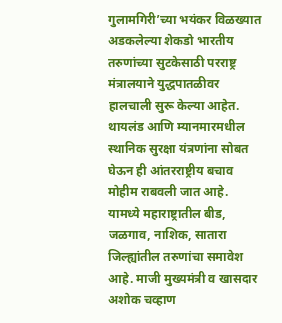गुलामगिरी’च्या भयंकर विळख्यात अडकलेल्या शेकडो भारतीय तरुणांच्या सुटकेसाठी परराष्ट्र मंत्रालयाने युद्धपातळीवर हालचाली सुरू केल्या आहेत. थायलंड आणि म्यानमारमधील स्थानिक सुरक्षा यंत्रणांना सोबत घेऊन ही आंतरराष्ट्रीय बचाव मोहीम राबवली जात आहे. यामध्ये महाराष्ट्रातील बीड, जळगाव, नाशिक, सातारा जिल्ह्यांतील तरुणांचा समावेश आहे. माजी मुख्यमंत्री व खासदार अशोक चव्हाण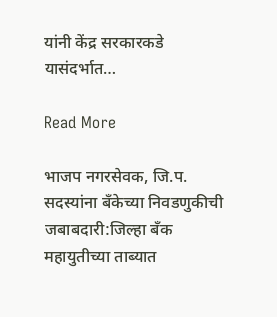यांनी केंद्र सरकारकडे यासंदर्भात…

Read More

भाजप नगरसेवक, जि.प. सदस्यांना बँकेच्या निवडणुकीची जबाबदारी:जिल्हा बँक महायुतीच्या ताब्यात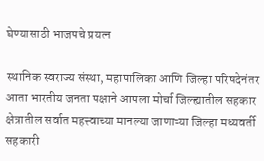घेण्यासाठी भाजपचे प्रयत्न

स्थानिक स्वराज्य संस्था, महापालिका आणि जिल्हा परिषदेनंतर आता भारतीय जनता पक्षाने आपला मोर्चा जिल्ह्यातील सहकार क्षेत्रातील सर्वात महत्त्वाच्या मानल्या जाणाऱ्या जिल्हा मध्यवर्ती सहकारी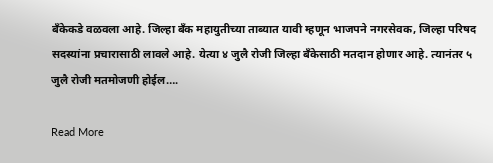बँकेकडे वळवला आहे. जिल्हा बँक महायुतीच्या ताब्यात यावी म्हणून भाजपने नगरसेवक, जिल्हा परिषद सदस्यांना प्रचारासाठी लावले आहे. येत्या ४ जुलै रोजी जिल्हा बँकेसाठी मतदान होणार आहे. त्यानंतर ५ जुलै रोजी मतमोजणी होईल….

Read More